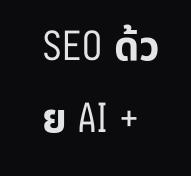SEO ด้วย AI +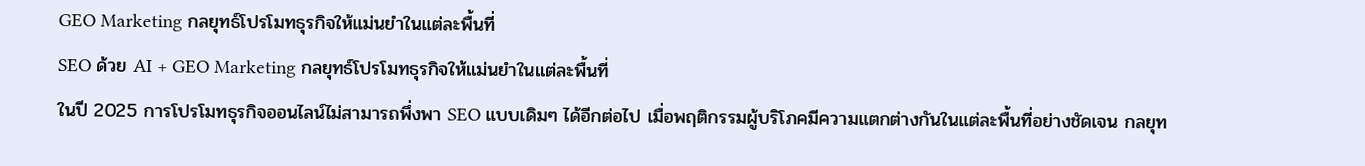GEO Marketing กลยุทธ์โปรโมทธุรกิจให้แม่นยำในแต่ละพื้นที่
SEO ด้วย AI + GEO Marketing กลยุทธ์โปรโมทธุรกิจให้แม่นยำในแต่ละพื้นที่
ในปี 2025 การโปรโมทธุรกิจออนไลน์ไม่สามารถพึ่งพา SEO แบบเดิมๆ ได้อีกต่อไป เมื่อพฤติกรรมผู้บริโภคมีความแตกต่างกันในแต่ละพื้นที่อย่างชัดเจน กลยุท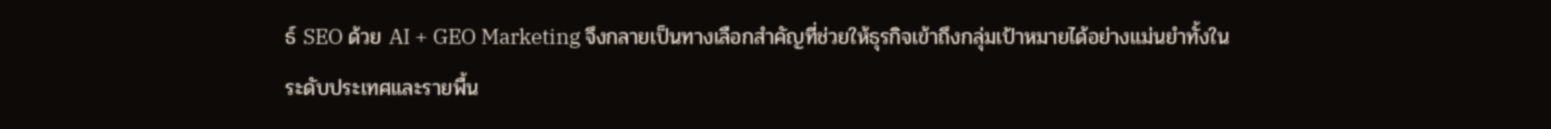ธ์ SEO ด้วย AI + GEO Marketing จึงกลายเป็นทางเลือกสำคัญที่ช่วยให้ธุรกิจเข้าถึงกลุ่มเป้าหมายได้อย่างแม่นยำทั้งในระดับประเทศและรายพื้น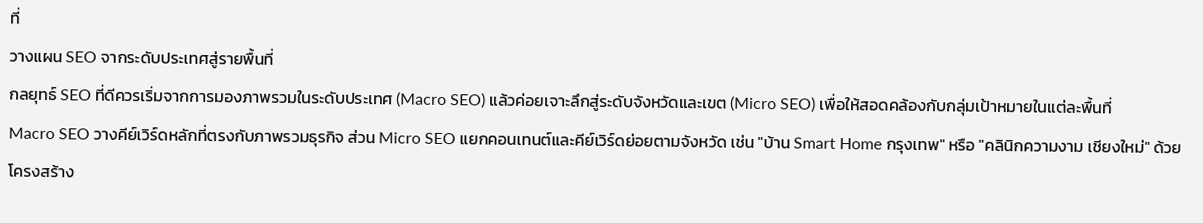ที่
วางแผน SEO จากระดับประเทศสู่รายพื้นที่
กลยุทธ์ SEO ที่ดีควรเริ่มจากการมองภาพรวมในระดับประเทศ (Macro SEO) แล้วค่อยเจาะลึกสู่ระดับจังหวัดและเขต (Micro SEO) เพื่อให้สอดคล้องกับกลุ่มเป้าหมายในแต่ละพื้นที่
Macro SEO วางคีย์เวิร์ดหลักที่ตรงกับภาพรวมธุรกิจ ส่วน Micro SEO แยกคอนเทนต์และคีย์เวิร์ดย่อยตามจังหวัด เช่น "บ้าน Smart Home กรุงเทพ" หรือ "คลินิกความงาม เชียงใหม่" ด้วยโครงสร้าง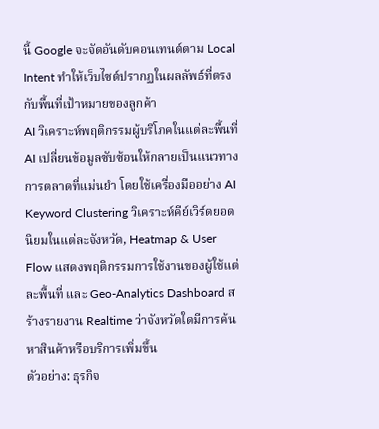นี้ Google จะจัดอันดับคอนเทนต์ตาม Local Intent ทำให้เว็บไซต์ปรากฏในผลลัพธ์ที่ตรงกับพื้นที่เป้าหมายของลูกค้า
AI วิเคราะห์พฤติกรรมผู้บริโภคในแต่ละพื้นที่
AI เปลี่ยนข้อมูลซับซ้อนให้กลายเป็นแนวทางการตลาดที่แม่นยำ โดยใช้เครื่องมืออย่าง AI Keyword Clustering วิเคราะห์คีย์เวิร์ดยอดนิยมในแต่ละจังหวัด, Heatmap & User Flow แสดงพฤติกรรมการใช้งานของผู้ใช้แต่ละพื้นที่ และ Geo-Analytics Dashboard สร้างรายงาน Realtime ว่าจังหวัดใดมีการค้นหาสินค้าหรือบริการเพิ่มขึ้น
ตัวอย่าง: ธุรกิจ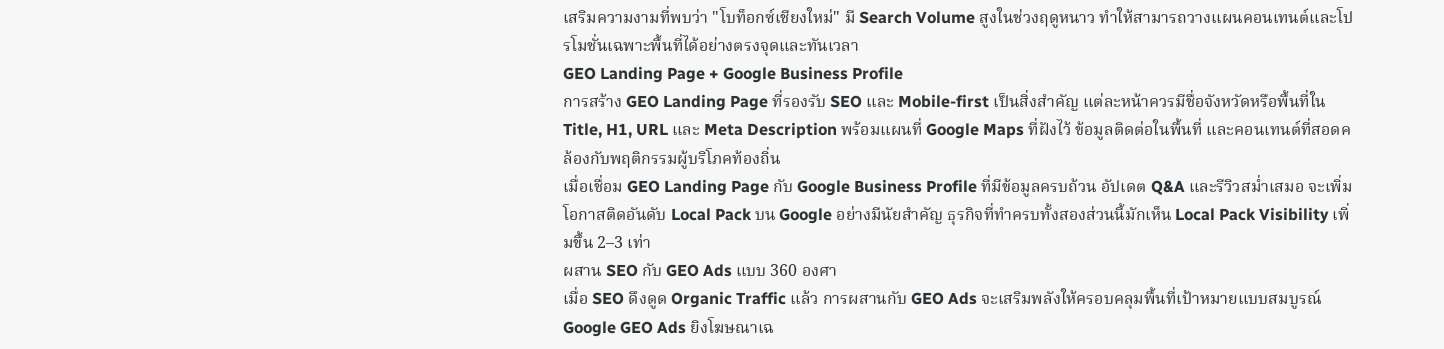เสริมความงามที่พบว่า "โบท็อกซ์เชียงใหม่" มี Search Volume สูงในช่วงฤดูหนาว ทำให้สามารถวางแผนคอนเทนต์และโปรโมชั่นเฉพาะพื้นที่ได้อย่างตรงจุดและทันเวลา
GEO Landing Page + Google Business Profile
การสร้าง GEO Landing Page ที่รองรับ SEO และ Mobile-first เป็นสิ่งสำคัญ แต่ละหน้าควรมีชื่อจังหวัดหรือพื้นที่ใน Title, H1, URL และ Meta Description พร้อมแผนที่ Google Maps ที่ฝังไว้ ข้อมูลติดต่อในพื้นที่ และคอนเทนต์ที่สอดคล้องกับพฤติกรรมผู้บริโภคท้องถิ่น
เมื่อเชื่อม GEO Landing Page กับ Google Business Profile ที่มีข้อมูลครบถ้วน อัปเดต Q&A และรีวิวสม่ำเสมอ จะเพิ่มโอกาสติดอันดับ Local Pack บน Google อย่างมีนัยสำคัญ ธุรกิจที่ทำครบทั้งสองส่วนนี้มักเห็น Local Pack Visibility เพิ่มขึ้น 2–3 เท่า
ผสาน SEO กับ GEO Ads แบบ 360 องศา
เมื่อ SEO ดึงดูด Organic Traffic แล้ว การผสานกับ GEO Ads จะเสริมพลังให้ครอบคลุมพื้นที่เป้าหมายแบบสมบูรณ์ Google GEO Ads ยิงโฆษณาเฉ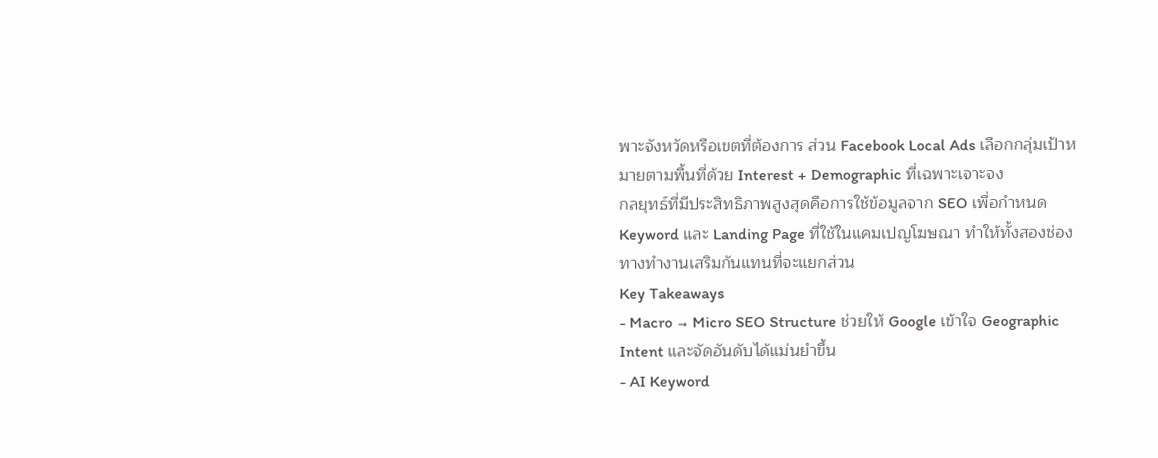พาะจังหวัดหรือเขตที่ต้องการ ส่วน Facebook Local Ads เลือกกลุ่มเป้าหมายตามพื้นที่ด้วย Interest + Demographic ที่เฉพาะเจาะจง
กลยุทธ์ที่มีประสิทธิภาพสูงสุดคือการใช้ข้อมูลจาก SEO เพื่อกำหนด Keyword และ Landing Page ที่ใช้ในแคมเปญโฆษณา ทำให้ทั้งสองช่องทางทำงานเสริมกันแทนที่จะแยกส่วน
Key Takeaways
- Macro → Micro SEO Structure ช่วยให้ Google เข้าใจ Geographic Intent และจัดอันดับได้แม่นยำขึ้น
- AI Keyword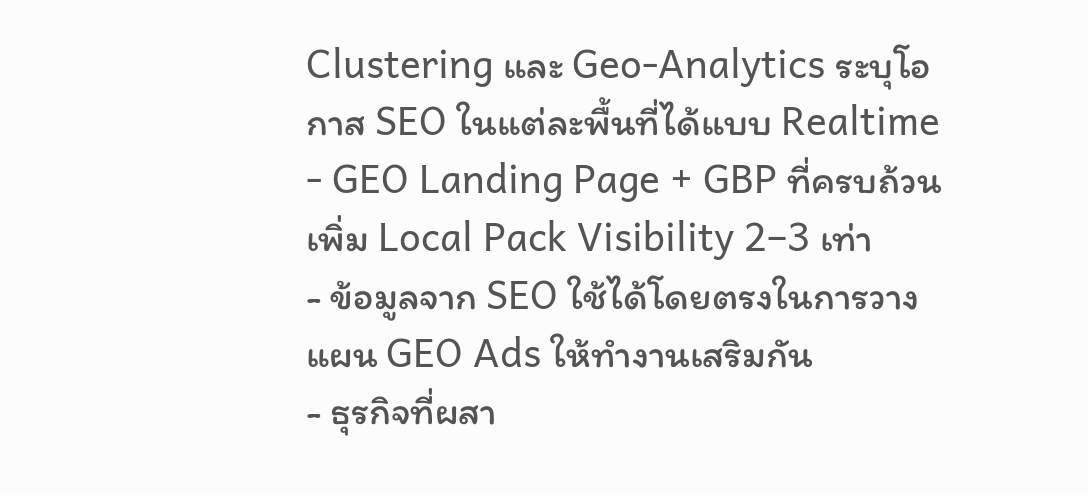Clustering และ Geo-Analytics ระบุโอกาส SEO ในแต่ละพื้นที่ได้แบบ Realtime
- GEO Landing Page + GBP ที่ครบถ้วนเพิ่ม Local Pack Visibility 2–3 เท่า
- ข้อมูลจาก SEO ใช้ได้โดยตรงในการวางแผน GEO Ads ให้ทำงานเสริมกัน
- ธุรกิจที่ผสา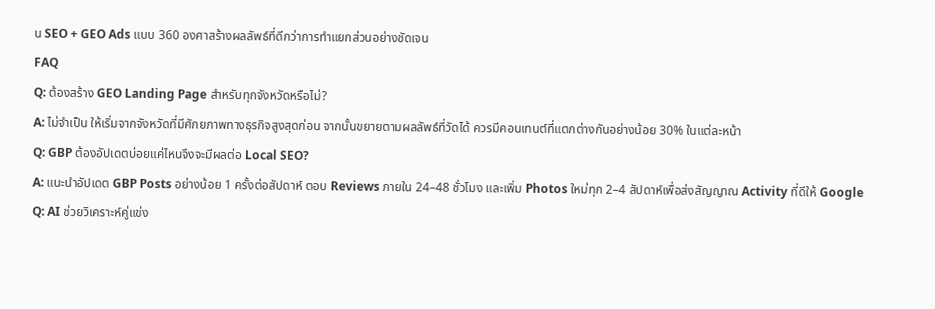น SEO + GEO Ads แบบ 360 องศาสร้างผลลัพธ์ที่ดีกว่าการทำแยกส่วนอย่างชัดเจน
FAQ
Q: ต้องสร้าง GEO Landing Page สำหรับทุกจังหวัดหรือไม่?
A: ไม่จำเป็น ให้เริ่มจากจังหวัดที่มีศักยภาพทางธุรกิจสูงสุดก่อน จากนั้นขยายตามผลลัพธ์ที่วัดได้ ควรมีคอนเทนต์ที่แตกต่างกันอย่างน้อย 30% ในแต่ละหน้า
Q: GBP ต้องอัปเดตบ่อยแค่ไหนจึงจะมีผลต่อ Local SEO?
A: แนะนำอัปเดต GBP Posts อย่างน้อย 1 ครั้งต่อสัปดาห์ ตอบ Reviews ภายใน 24–48 ชั่วโมง และเพิ่ม Photos ใหม่ทุก 2–4 สัปดาห์เพื่อส่งสัญญาณ Activity ที่ดีให้ Google
Q: AI ช่วยวิเคราะห์คู่แข่ง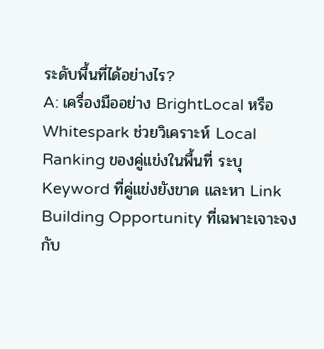ระดับพื้นที่ได้อย่างไร?
A: เครื่องมืออย่าง BrightLocal หรือ Whitespark ช่วยวิเคราะห์ Local Ranking ของคู่แข่งในพื้นที่ ระบุ Keyword ที่คู่แข่งยังขาด และหา Link Building Opportunity ที่เฉพาะเจาะจงกับ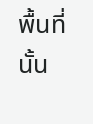พื้นที่นั้น